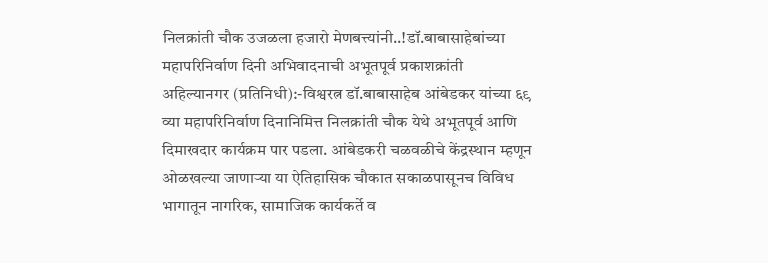निलक्रांती चौक उजळला हजारो मेणबत्त्यांनी..!डॉ.बाबासाहेबांच्या महापरिनिर्वाण दिनी अभिवादनाची अभूतपूर्व प्रकाशक्रांती
अहिल्यानगर (प्रतिनिधी):-विश्वरत्न डॉ.बाबासाहेब आंबेडकर यांच्या ६९ व्या महापरिनिर्वाण दिनानिमित्त निलक्रांती चौक येथे अभूतपूर्व आणि दिमाखदार कार्यक्रम पार पडला. आंबेडकरी चळवळीचे केंद्रस्थान म्हणून ओळखल्या जाणाऱ्या या ऐतिहासिक चौकात सकाळपासूनच विविध भागातून नागरिक, सामाजिक कार्यकर्ते व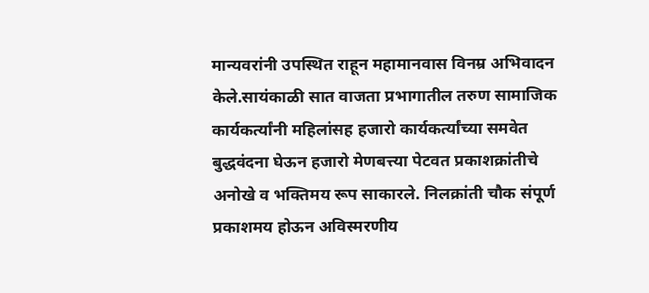मान्यवरांनी उपस्थित राहून महामानवास विनम्र अभिवादन केले.सायंकाळी सात वाजता प्रभागातील तरुण सामाजिक कार्यकर्त्यांनी महिलांसह हजारो कार्यकर्त्यांच्या समवेत बुद्धवंदना घेऊन हजारो मेणबत्त्या पेटवत प्रकाशक्रांतीचे अनोखे व भक्तिमय रूप साकारले. निलक्रांती चौक संपूर्ण प्रकाशमय होऊन अविस्मरणीय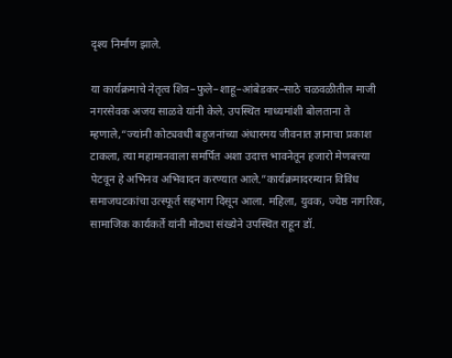दृश्य निर्माण झाले.

या कार्यक्रमाचे नेतृत्व शिव–फुले–शाहू–आंबेडकर–साठे चळवळीतील माजी नगरसेवक अजय साळवे यांनी केले. उपस्थित माध्यमांशी बोलताना ते म्हणाले,“ज्यांनी कोट्यवधी बहुजनांच्या अंधारमय जीवनात ज्ञानाचा प्रकाश टाकला, त्या महामानवाला समर्पित अशा उदात्त भावनेतून हजारो मेणबत्त्या पेटवून हे अभिनव अभिवादन करण्यात आले.”कार्यक्रमादरम्यान विविध समाजघटकांचा उत्स्फूर्त सहभाग दिसून आला. महिला, युवक, ज्येष्ठ नागरिक, सामाजिक कार्यकर्ते यांनी मोठ्या संख्येने उपस्थित राहून डॉ.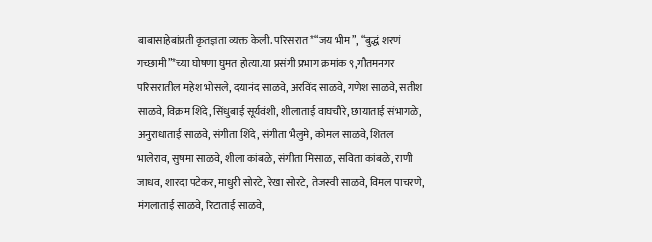बाबासाहेबांप्रती कृतज्ञता व्यक्त केली. परिसरात *“जय भीम”, “बुद्धं शरणं गच्छामी”*च्या घोषणा घुमत होत्या.या प्रसंगी प्रभाग क्रमांक ९,गौतमनगर परिसरातील महेश भोसले, दयानंद साळवे, अरविंद साळवे, गणेश साळवे, सतीश साळवे, विक्रम शिंदे, सिंधुबाई सूर्यवंशी, शीलाताई वाघचौरे, छायाताई संभागळे, अनुराधाताई साळवे, संगीता शिंदे, संगीता भैलुमे, कोमल साळवे, शितल भालेराव, सुषमा साळवे, शीला कांबळे, संगीता मिसाळ, सविता कांबळे, राणी जाधव, शारदा पटेकर, माधुरी सोरटे, रेखा सोरटे, तेजस्वी साळवे, विमल पाचरणे, मंगलाताई साळवे, रिटाताई साळवे,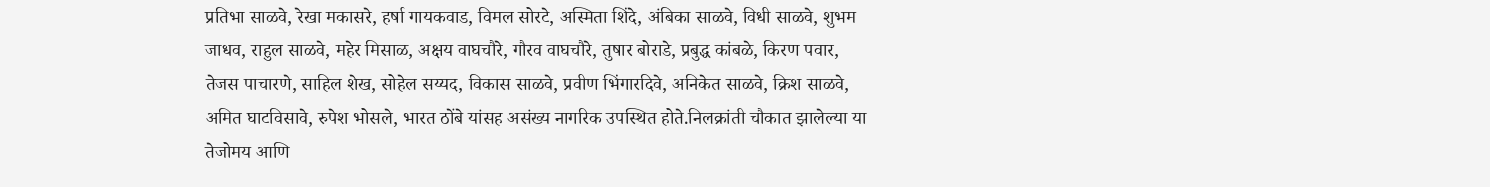प्रतिभा साळवे, रेखा मकासरे, हर्षा गायकवाड, विमल सोरटे, अस्मिता शिंदे, अंबिका साळवे, विधी साळवे, शुभम जाधव, राहुल साळवे, महेर मिसाळ, अक्षय वाघचौरे, गौरव वाघचौरे, तुषार बोराडे, प्रबुद्ध कांबळे, किरण पवार, तेजस पाचारणे, साहिल शेख, सोहेल सय्यद, विकास साळवे, प्रवीण भिंगारदिवे, अनिकेत साळवे, क्रिश साळवे, अमित घाटविसावे, रुपेश भोसले, भारत ठोंबे यांसह असंख्य नागरिक उपस्थित होते.निलक्रांती चौकात झालेल्या या तेजोमय आणि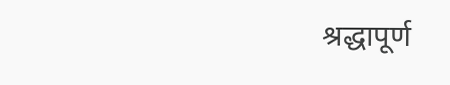श्रद्धापूर्ण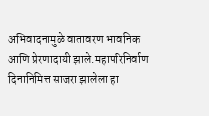अभिवादनामुळे वातावरण भावनिक आणि प्रेरणादायी झाले.महापरिनिर्वाण दिनानिमित्त साजरा झालेला हा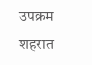उपक्रम शहरात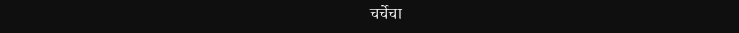चर्चेचा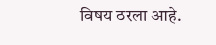विषय ठरला आहे.